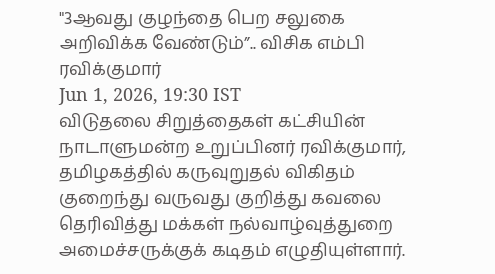"3ஆவது குழந்தை பெற சலுகை அறிவிக்க வேண்டும்”.. விசிக எம்பி ரவிக்குமார்
Jun 1, 2026, 19:30 IST
விடுதலை சிறுத்தைகள் கட்சியின் நாடாளுமன்ற உறுப்பினர் ரவிக்குமார், தமிழகத்தில் கருவுறுதல் விகிதம் குறைந்து வருவது குறித்து கவலை தெரிவித்து மக்கள் நல்வாழ்வுத்துறை அமைச்சருக்குக் கடிதம் எழுதியுள்ளார்.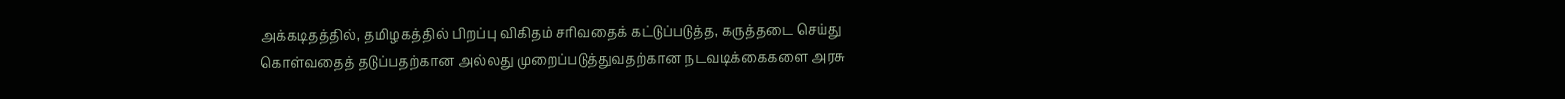அக்கடிதத்தில், தமிழகத்தில் பிறப்பு விகிதம் சரிவதைக் கட்டுப்படுத்த, கருத்தடை செய்து கொள்வதைத் தடுப்பதற்கான அல்லது முறைப்படுத்துவதற்கான நடவடிக்கைகளை அரசு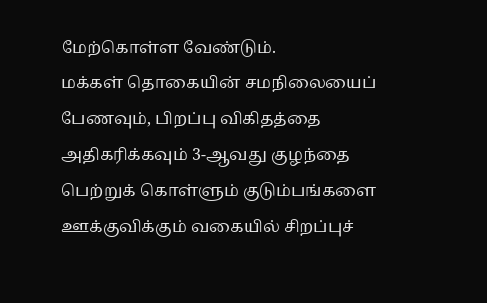மேற்கொள்ள வேண்டும்.
மக்கள் தொகையின் சமநிலையைப் பேணவும், பிறப்பு விகிதத்தை அதிகரிக்கவும் 3-ஆவது குழந்தை பெற்றுக் கொள்ளும் குடும்பங்களை ஊக்குவிக்கும் வகையில் சிறப்புச்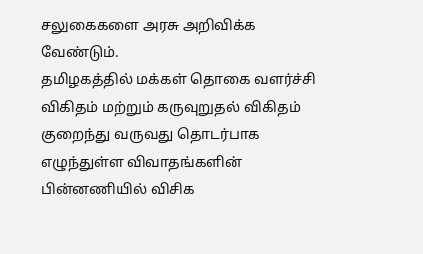சலுகைகளை அரசு அறிவிக்க வேண்டும்.
தமிழகத்தில் மக்கள் தொகை வளர்ச்சி விகிதம் மற்றும் கருவுறுதல் விகிதம் குறைந்து வருவது தொடர்பாக எழுந்துள்ள விவாதங்களின் பின்னணியில் விசிக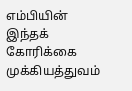எம்பியின் இந்தக் கோரிக்கை முக்கியத்துவம்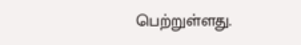பெற்றுள்ளது.